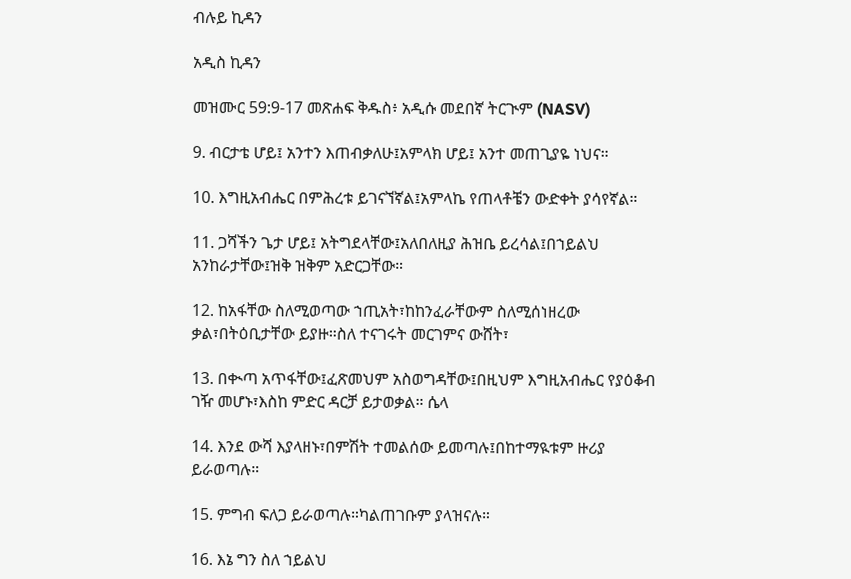ብሉይ ኪዳን

አዲስ ኪዳን

መዝሙር 59:9-17 መጽሐፍ ቅዱስ፥ አዲሱ መደበኛ ትርጒም (NASV)

9. ብርታቴ ሆይ፤ አንተን እጠብቃለሁ፤አምላክ ሆይ፤ አንተ መጠጊያዬ ነህና።

10. እግዚአብሔር በምሕረቱ ይገናኘኛል፤አምላኬ የጠላቶቼን ውድቀት ያሳየኛል።

11. ጋሻችን ጌታ ሆይ፤ አትግደላቸው፤አለበለዚያ ሕዝቤ ይረሳል፤በኀይልህ አንከራታቸው፤ዝቅ ዝቅም አድርጋቸው።

12. ከአፋቸው ስለሚወጣው ኀጢአት፣ከከንፈራቸውም ስለሚሰነዘረው ቃል፣በትዕቢታቸው ይያዙ።ስለ ተናገሩት መርገምና ውሸት፣

13. በቊጣ አጥፋቸው፤ፈጽመህም አስወግዳቸው፤በዚህም እግዚአብሔር የያዕቆብ ገዥ መሆኑ፣እስከ ምድር ዳርቻ ይታወቃል። ሴላ

14. እንደ ውሻ እያላዘኑ፣በምሽት ተመልሰው ይመጣሉ፤በከተማዪቱም ዙሪያ ይራወጣሉ።

15. ምግብ ፍለጋ ይራወጣሉ።ካልጠገቡም ያላዝናሉ።

16. እኔ ግን ስለ ኀይልህ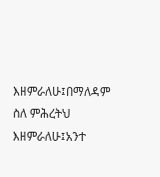እዘምራለሁ፤በማለዳም ስለ ምሕረትህ እዘምራለሁ፤አንተ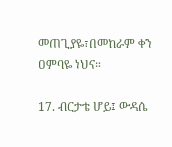መጠጊያዬ፣በመከራም ቀን ዐምባዬ ነህና።

17. ብርታቴ ሆይ፤ ውዳሴ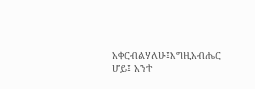አቀርብልሃለሁ፤እግዚአብሔር ሆይ፤ አንተ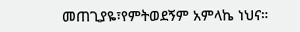መጠጊያዬ፣የምትወደኝም አምላኬ ነህና።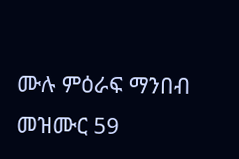ሙሉ ምዕራፍ ማንበብ መዝሙር 59